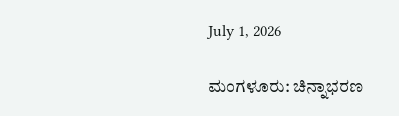July 1, 2026

ಮಂಗಳೂರು: ಚಿನ್ನಾಭರಣ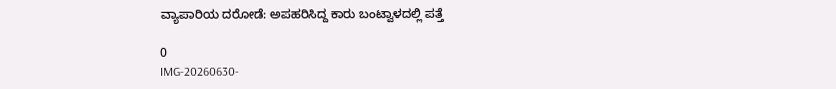ವ್ಯಾಪಾರಿಯ ದರೋಡೆ: ಅಪಹರಿಸಿದ್ದ ಕಾರು ಬಂಟ್ವಾಳದಲ್ಲಿ ಪತ್ತೆ

0
IMG-20260630-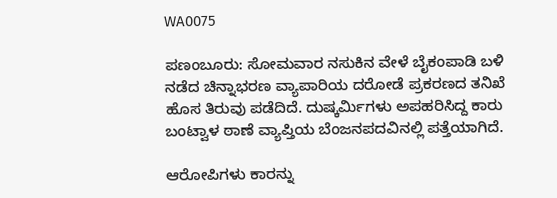WA0075

ಪಣಂಬೂರು: ಸೋಮವಾರ ನಸುಕಿನ ವೇಳೆ ಬೈಕಂಪಾಡಿ ಬಳಿ ನಡೆದ ಚಿನ್ನಾಭರಣ ವ್ಯಾಪಾರಿಯ ದರೋಡೆ ಪ್ರಕರಣದ ತನಿಖೆ ಹೊಸ ತಿರುವು ಪಡೆದಿದೆ. ದುಷ್ಕರ್ಮಿಗಳು ಅಪಹರಿಸಿದ್ದ ಕಾರು ಬಂಟ್ವಾಳ ಠಾಣೆ ವ್ಯಾಪ್ತಿಯ ಬೆಂಜನಪದವಿನಲ್ಲಿ ಪತ್ತೆಯಾಗಿದೆ.

ಆರೋಪಿಗಳು ಕಾರನ್ನು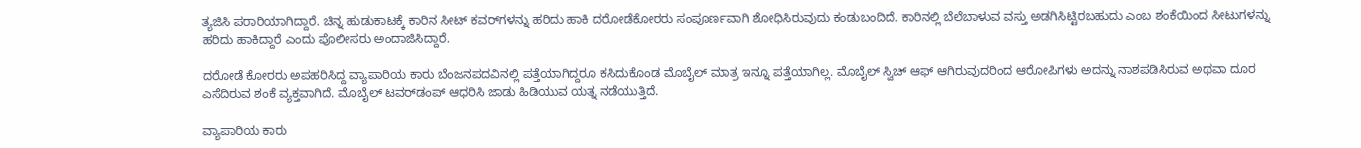ತ್ಯಜಿಸಿ ಪರಾರಿಯಾಗಿದ್ದಾರೆ. ಚಿನ್ನ ಹುಡುಕಾಟಕ್ಕೆ ಕಾರಿನ ಸೀಟ್‌ ಕವರ್‌ಗಳನ್ನು ಹರಿದು ಹಾಕಿ ದರೋಡೆಕೋರರು ಸಂಪೂರ್ಣವಾಗಿ ಶೋಧಿಸಿರುವುದು ಕಂಡುಬಂದಿದೆ. ಕಾರಿನಲ್ಲಿ ಬೆಲೆಬಾಳುವ ವಸ್ತು ಅಡಗಿಸಿಟ್ಟಿರಬಹುದು ಎಂಬ ಶಂಕೆಯಿಂದ ಸೀಟುಗಳನ್ನು ಹರಿದು ಹಾಕಿದ್ದಾರೆ ಎಂದು ಪೊಲೀಸರು ಅಂದಾಜಿಸಿದ್ದಾರೆ.

ದರೋಡೆ ಕೋರರು ಅಪಹರಿಸಿದ್ದ ವ್ಯಾಪಾರಿಯ ಕಾರು ಬೆಂಜನಪದವಿನಲ್ಲಿ ಪತ್ತೆಯಾಗಿದ್ದರೂ ಕಸಿದುಕೊಂಡ ಮೊಬೈಲ್‌ ಮಾತ್ರ ಇನ್ನೂ ಪತ್ತೆಯಾಗಿಲ್ಲ. ಮೊಬೈಲ್‌ ಸ್ವಿಚ್‌ ಆಫ್‌ ಆಗಿರುವುದರಿಂದ ಆರೋಪಿಗಳು ಅದನ್ನು ನಾಶಪಡಿಸಿರುವ ಅಥವಾ ದೂರ ಎಸೆದಿರುವ ಶಂಕೆ ವ್ಯಕ್ತವಾಗಿದೆ. ಮೊಬೈಲ್‌ ಟವರ್‌ಡಂಪ್‌ ಆಧರಿಸಿ ಜಾಡು ಹಿಡಿಯುವ ಯತ್ನ ನಡೆಯುತ್ತಿದೆ.

ವ್ಯಾಪಾರಿಯ ಕಾರು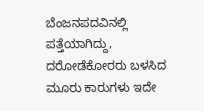ಬೆಂಜನಪದವಿನಲ್ಲಿ ಪತ್ತೆಯಾಗಿದ್ದು, ದರೋಡೆಕೋರರು ಬಳಸಿದ ಮೂರು ಕಾರುಗಳು ಇದೇ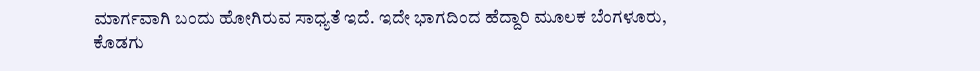ಮಾರ್ಗವಾಗಿ ಬಂದು ಹೋಗಿರುವ ಸಾಧ್ಯತೆ ಇದೆ. ಇದೇ ಭಾಗದಿಂದ ಹೆದ್ದಾರಿ ಮೂಲಕ ಬೆಂಗಳೂರು, ಕೊಡಗು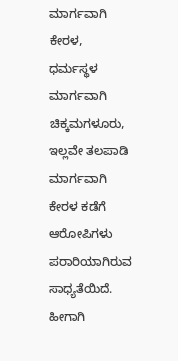ಮಾರ್ಗವಾಗಿ ಕೇರಳ, ಧರ್ಮಸ್ಥಳ ಮಾರ್ಗವಾಗಿ ಚಿಕ್ಕಮಗಳೂರು, ಇಲ್ಲವೇ ತಲಪಾಡಿ ಮಾರ್ಗವಾಗಿ ಕೇರಳ ಕಡೆಗೆ ಆರೋಪಿಗಳು ಪರಾರಿಯಾಗಿರುವ ಸಾಧ್ಯತೆಯಿದೆ. ಹೀಗಾಗಿ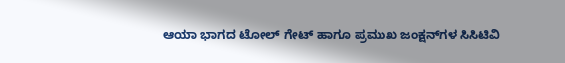ಆಯಾ ಭಾಗದ ಟೋಲ್‌ ಗೇಟ್‌ ಹಾಗೂ ಪ್ರಮುಖ ಜಂಕ್ಷನ್‌ಗಳ ಸಿಸಿಟಿವಿ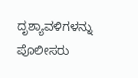ದೃಶ್ಯಾವಳಿಗಳನ್ನು ಪೊಲೀಸರು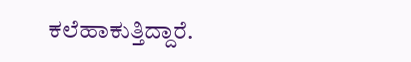ಕಲೆಹಾಕುತ್ತಿದ್ದಾರೆ.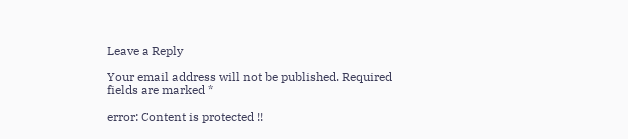Leave a Reply

Your email address will not be published. Required fields are marked *

error: Content is protected !!